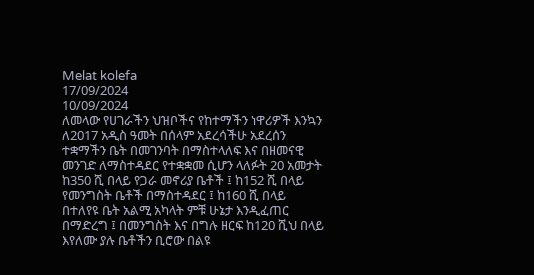Melat kolefa
17/09/2024
10/09/2024
ለመላው የሀገራችን ህዝቦችና የከተማችን ነዋሪዎች እንኳን ለ2017 አዲስ ዓመት በሰላም አደረሳችሁ አደረሰን
ተቋማችን ቤት በመገንባት በማስተላለፍ እና በዘመናዊ መንገድ ለማስተዳደር የተቋቋመ ሲሆን ላለፉት 20 አመታት ከ350 ሺ በላይ የጋራ መኖሪያ ቤቶች ፤ ከ152 ሺ በላይ የመንግስት ቤቶች በማስተዳደር ፤ ከ160 ሺ በላይ በተለየዩ ቤት አልሚ አካላት ምቹ ሁኔታ እንዲፈጠር በማድረግ ፤ በመንግስት እና በግሉ ዘርፍ ከ120 ሺህ በላይ እየለሙ ያሉ ቤቶችን ቢሮው በልዩ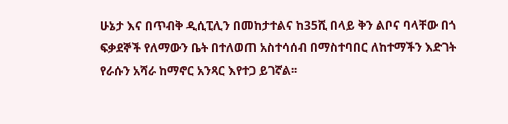ሁኔታ እና በጥብቅ ዲሲፒሊን በመከታተልና ከ35ሺ በላይ ቅን ልቦና ባላቸው በጎ ፍቃደኞች የለማውን ቤት በተለወጠ አስተሳሰብ በማስተባበር ለከተማችን እድገት የራሱን አሻራ ከማኖር አንጻር እየተጋ ይገኛል፡፡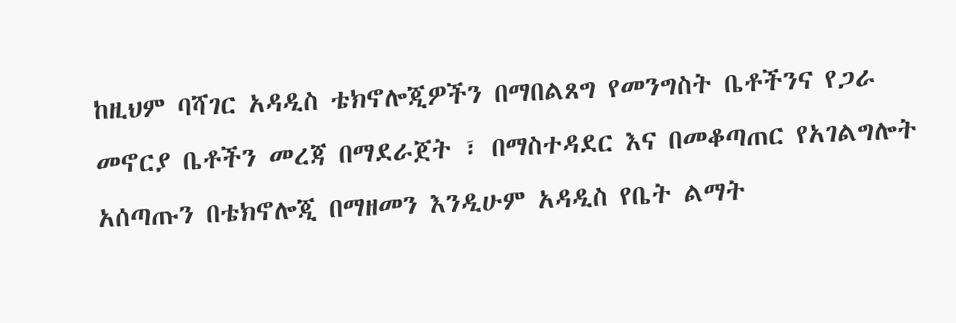ከዚህም ባሻገር አዳዲስ ቴክኖሎጂዎችን በማበልጸግ የመንግስት ቤቶችንና የጋራ መኖርያ ቤቶችን መረጃ በማደራጀት ፣ በማስተዳደር እና በመቆጣጠር የአገልግሎት አሰጣጡን በቴክኖሎጂ በማዘመን እንዲሁም አዳዲስ የቤት ልማት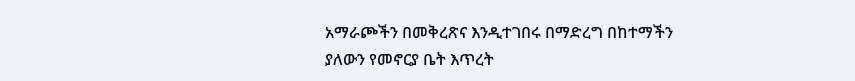አማራጮችን በመቅረጽና እንዲተገበሩ በማድረግ በከተማችን ያለውን የመኖርያ ቤት እጥረት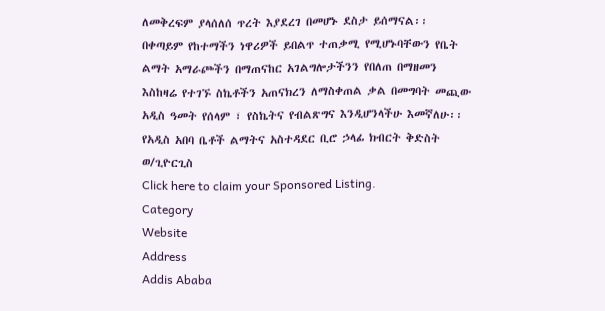ለመቅረፍም ያላሰለሰ ጥረት እያደረገ በመሆኑ ደስታ ይሰማናል፡፡
በቀጣይም የከተማችን ነዋሪዎች ይበልጥ ተጠቃሚ የሚሆኑባቸውን የቤት ልማት አማራጮችን በማጠናከር አገልግሎታችንን የበለጠ በማዘመን እስከዛሬ የተገኙ ስኬቶችን አጠናክረን ለማስቀጠል ቃል በመግባት መጪው አዲስ ዓመት የሰላም ፣ የስኬትና የብልጽግና እንዲሆንላችሁ እመኛለሁ፡፡
የአዲስ አበባ ቤቶች ልማትና አስተዳደር ቢሮ ኃላፊ ክብርት ቅድስት ወ/ጊዮርጊስ
Click here to claim your Sponsored Listing.
Category
Website
Address
Addis Ababa